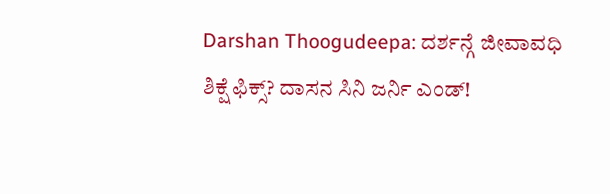Darshan Thoogudeepa: ದರ್ಶನ್ಗೆ ಜೀವಾವಧಿ ಶಿಕ್ಷೆ ಫಿಕ್ಸ್? ದಾಸನ ಸಿನಿ ಜರ್ನಿ ಎಂಡ್!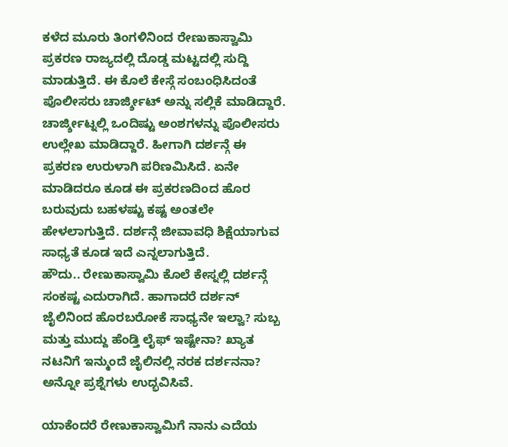ಕಳೆದ ಮೂರು ತಿಂಗಳಿನಿಂದ ರೇಣುಕಾಸ್ವಾಮಿ ಪ್ರಕರಣ ರಾಜ್ಯದಲ್ಲಿ ದೊಡ್ಡ ಮಟ್ಟದಲ್ಲಿ ಸುದ್ದಿ ಮಾಡುತ್ತಿದೆ. ಈ ಕೊಲೆ ಕೇಸ್ಗೆ ಸಂಬಂಧಿಸಿದಂತೆ ಪೊಲೀಸರು ಚಾರ್ಜ್ಶೀಟ್ ಅನ್ನು ಸಲ್ಲಿಕೆ ಮಾಡಿದ್ದಾರೆ. ಚಾರ್ಜ್ಶೀಟ್ನಲ್ಲಿ ಒಂದಿಷ್ಟು ಅಂಶಗಳನ್ನು ಪೊಲೀಸರು ಉಲ್ಲೇಖ ಮಾಡಿದ್ದಾರೆ. ಹೀಗಾಗಿ ದರ್ಶನ್ಗೆ ಈ ಪ್ರಕರಣ ಉರುಳಾಗಿ ಪರಿಣಮಿಸಿದೆ. ಏನೇ ಮಾಡಿದರೂ ಕೂಡ ಈ ಪ್ರಕರಣದಿಂದ ಹೊರ ಬರುವುದು ಬಹಳಷ್ಟು ಕಷ್ಟ ಅಂತಲೇ ಹೇಳಲಾಗುತ್ತಿದೆ. ದರ್ಶನ್ಗೆ ಜೀವಾವಧಿ ಶಿಕ್ಷೆಯಾಗುವ ಸಾಧ್ಯತೆ ಕೂಡ ಇದೆ ಎನ್ನಲಾಗುತ್ತಿದೆ.
ಹೌದು.. ರೇಣುಕಾಸ್ವಾಮಿ ಕೊಲೆ ಕೇಸ್ನಲ್ಲಿ ದರ್ಶನ್ಗೆ ಸಂಕಷ್ಟ ಎದುರಾಗಿದೆ. ಹಾಗಾದರೆ ದರ್ಶನ್ ಜೈಲಿನಿಂದ ಹೊರಬರೋಕೆ ಸಾಧ್ಯನೇ ಇಲ್ವಾ? ಸುಬ್ಬ ಮತ್ತು ಮುದ್ದು ಹೆಂಡ್ತಿ ಲೈಫ್ ಇಷ್ಟೇನಾ? ಖ್ಯಾತ ನಟನಿಗೆ ಇನ್ಮುಂದೆ ಜೈಲಿನಲ್ಲಿ ನರಕ ದರ್ಶನನಾ? ಅನ್ನೋ ಪ್ರಶ್ನೆಗಳು ಉದ್ಭವಿಸಿವೆ.

ಯಾಕೆಂದರೆ ರೇಣುಕಾಸ್ವಾಮಿಗೆ ನಾನು ಎದೆಯ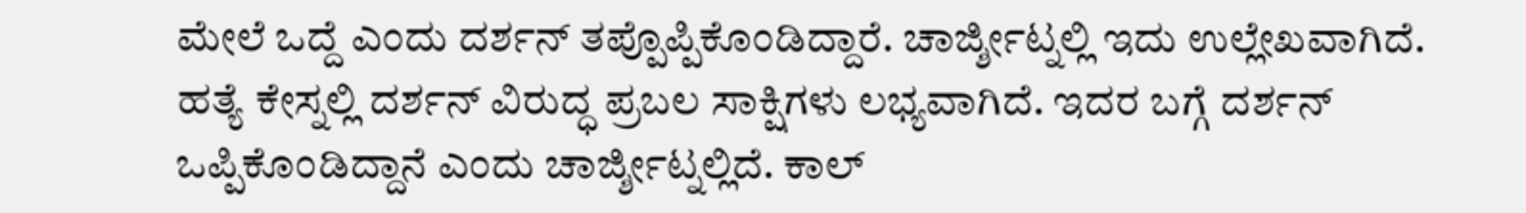ಮೇಲೆ ಒದ್ದೆ ಎಂದು ದರ್ಶನ್ ತಪ್ಪೊಪ್ಪಿಕೊಂಡಿದ್ದಾರೆ. ಚಾರ್ಜ್ಶೀಟ್ನಲ್ಲಿ ಇದು ಉಲ್ಲೇಖವಾಗಿದೆ. ಹತ್ಯೆ ಕೇಸ್ನಲ್ಲಿ ದರ್ಶನ್ ವಿರುದ್ಧ ಪ್ರಬಲ ಸಾಕ್ಷಿಗಳು ಲಭ್ಯವಾಗಿದೆ. ಇದರ ಬಗ್ಗೆ ದರ್ಶನ್ ಒಪ್ಪಿಕೊಂಡಿದ್ದಾನೆ ಎಂದು ಚಾರ್ಜ್ಶೀಟ್ನಲ್ಲಿದೆ. ಕಾಲ್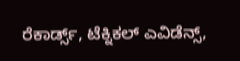ರೆಕಾರ್ಡ್ಸ್, ಟೆಕ್ನಿಕಲ್ ಎವಿಡೆನ್ಸ್,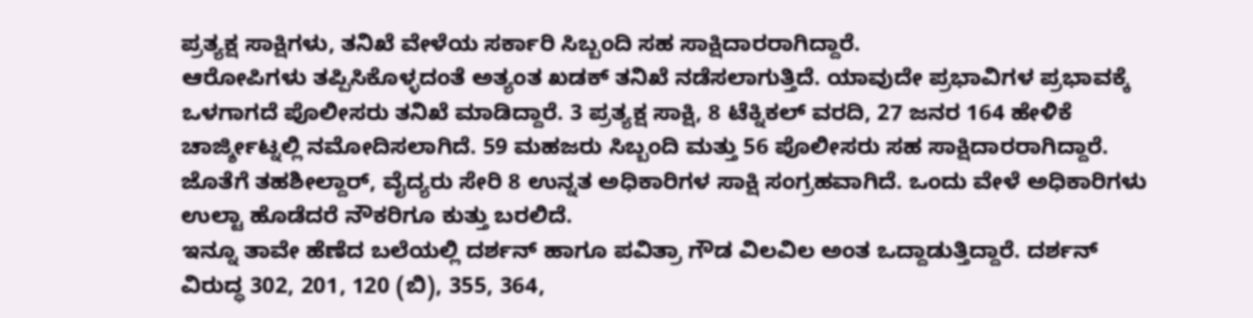ಪ್ರತ್ಯಕ್ಷ ಸಾಕ್ಷಿಗಳು, ತನಿಖೆ ವೇಳೆಯ ಸರ್ಕಾರಿ ಸಿಬ್ಬಂದಿ ಸಹ ಸಾಕ್ಷಿದಾರರಾಗಿದ್ದಾರೆ.
ಆರೋಪಿಗಳು ತಪ್ಪಿಸಿಕೊಳ್ಳದಂತೆ ಅತ್ಯಂತ ಖಡಕ್ ತನಿಖೆ ನಡೆಸಲಾಗುತ್ತಿದೆ. ಯಾವುದೇ ಪ್ರಭಾವಿಗಳ ಪ್ರಭಾವಕ್ಕೆ ಒಳಗಾಗದೆ ಪೊಲೀಸರು ತನಿಖೆ ಮಾಡಿದ್ದಾರೆ. 3 ಪ್ರತ್ಯಕ್ಷ ಸಾಕ್ಷಿ, 8 ಟೆಕ್ನಿಕಲ್ ವರದಿ, 27 ಜನರ 164 ಹೇಳಿಕೆ ಚಾರ್ಜ್ಶೀಟ್ನಲ್ಲಿ ನಮೋದಿಸಲಾಗಿದೆ. 59 ಮಹಜರು ಸಿಬ್ಬಂದಿ ಮತ್ತು 56 ಪೊಲೀಸರು ಸಹ ಸಾಕ್ಷಿದಾರರಾಗಿದ್ದಾರೆ. ಜೊತೆಗೆ ತಹಶೀಲ್ದಾರ್, ವೈದ್ಯರು ಸೇರಿ 8 ಉನ್ನತ ಅಧಿಕಾರಿಗಳ ಸಾಕ್ಷಿ ಸಂಗ್ರಹವಾಗಿದೆ. ಒಂದು ವೇಳೆ ಅಧಿಕಾರಿಗಳು ಉಲ್ಟಾ ಹೊಡೆದರೆ ನೌಕರಿಗೂ ಕುತ್ತು ಬರಲಿದೆ.
ಇನ್ನೂ ತಾವೇ ಹೆಣೆದ ಬಲೆಯಲ್ಲಿ ದರ್ಶನ್ ಹಾಗೂ ಪವಿತ್ರಾ ಗೌಡ ವಿಲವಿಲ ಅಂತ ಒದ್ದಾಡುತ್ತಿದ್ದಾರೆ. ದರ್ಶನ್ ವಿರುದ್ಧ 302, 201, 120 (ಬಿ), 355, 364,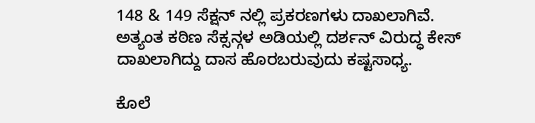148 & 149 ಸೆಕ್ಷನ್ ನಲ್ಲಿ ಪ್ರಕರಣಗಳು ದಾಖಲಾಗಿವೆ. ಅತ್ಯಂತ ಕಠಿಣ ಸೆಕ್ಸನ್ಗಳ ಅಡಿಯಲ್ಲಿ ದರ್ಶನ್ ವಿರುದ್ಧ ಕೇಸ್ ದಾಖಲಾಗಿದ್ದು ದಾಸ ಹೊರಬರುವುದು ಕಷ್ಟಸಾಧ್ಯ.

ಕೊಲೆ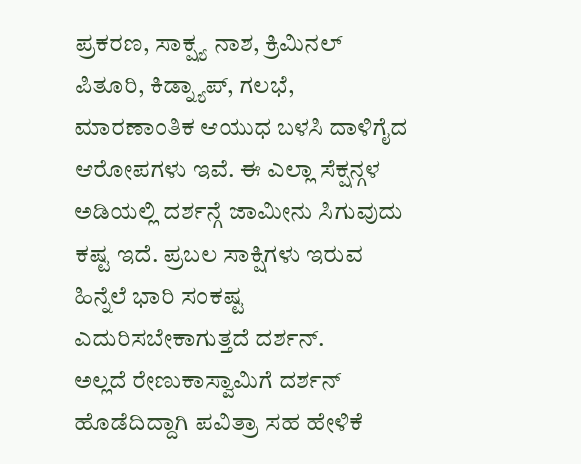ಪ್ರಕರಣ, ಸಾಕ್ಷ್ಯ ನಾಶ, ಕ್ರಿಮಿನಲ್ ಪಿತೂರಿ, ಕಿಡ್ನ್ಯಾಪ್, ಗಲಭೆ, ಮಾರಣಾಂತಿಕ ಆಯುಧ ಬಳಸಿ ದಾಳಿಗೈದ ಆರೋಪಗಳು ಇವೆ. ಈ ಎಲ್ಲಾ ಸೆಕ್ಷನ್ಗಳ ಅಡಿಯಲ್ಲಿ ದರ್ಶನ್ಗೆ ಜಾಮೀನು ಸಿಗುವುದು ಕಷ್ಟ ಇದೆ. ಪ್ರಬಲ ಸಾಕ್ಷಿಗಳು ಇರುವ ಹಿನ್ನೆಲೆ ಭಾರಿ ಸಂಕಷ್ಟ ಎದುರಿಸಬೇಕಾಗುತ್ತದೆ ದರ್ಶನ್.
ಅಲ್ಲದೆ ರೇಣುಕಾಸ್ವಾಮಿಗೆ ದರ್ಶನ್ ಹೊಡೆದಿದ್ದಾಗಿ ಪವಿತ್ರಾ ಸಹ ಹೇಳಿಕೆ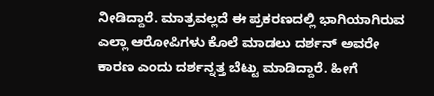ನೀಡಿದ್ದಾರೆ. ಮಾತ್ರವಲ್ಲದೆ ಈ ಪ್ರಕರಣದಲ್ಲಿ ಭಾಗಿಯಾಗಿರುವ ಎಲ್ಲಾ ಆರೋಪಿಗಳು ಕೊಲೆ ಮಾಡಲು ದರ್ಶನ್ ಅವರೇ ಕಾರಣ ಎಂದು ದರ್ಶನ್ನತ್ತ ಬೆಟ್ಟು ಮಾಡಿದ್ದಾರೆ. ಹೀಗೆ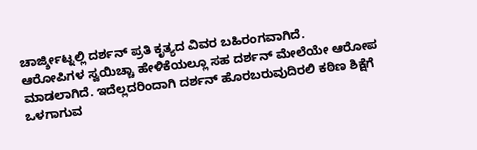ಚಾರ್ಜ್ಶೀಟ್ನಲ್ಲಿ ದರ್ಶನ್ ಪ್ರತಿ ಕೃತ್ಯದ ವಿವರ ಬಹಿರಂಗವಾಗಿದೆ.
ಆರೋಪಿಗಳ ಸ್ವಯಿಚ್ಚಾ ಹೇಳಿಕೆಯಲ್ಲೂ ಸಹ ದರ್ಶನ್ ಮೇಲೆಯೇ ಆರೋಪ ಮಾಡಲಾಗಿದೆ. ಇದೆಲ್ಲದರಿಂದಾಗಿ ದರ್ಶನ್ ಹೊರಬರುವುದಿರಲಿ ಕಠಿಣ ಶಿಕ್ಷೆಗೆ ಒಳಗಾಗುವ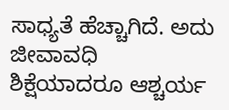ಸಾಧ್ಯತೆ ಹೆಚ್ಚಾಗಿದೆ. ಅದು ಜೀವಾವಧಿ ಶಿಕ್ಷೆಯಾದರೂ ಆಶ್ಚರ್ಯ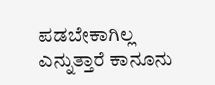ಪಡಬೇಕಾಗಿಲ್ಲ ಎನ್ನುತ್ತಾರೆ ಕಾನೂನು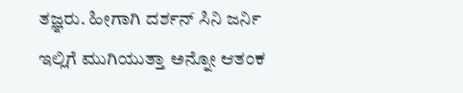ತಜ್ಞರು. ಹೀಗಾಗಿ ದರ್ಶನ್ ಸಿನಿ ಜರ್ನಿ ಇಲ್ಲಿಗೆ ಮುಗಿಯುತ್ತಾ ಅನ್ನೋ ಆತಂಕ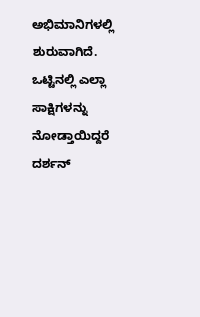ಅಭಿಮಾನಿಗಳಲ್ಲಿ ಶುರುವಾಗಿದೆ. ಒಟ್ಟಿನಲ್ಲಿ ಎಲ್ಲಾ ಸಾಕ್ಷಿಗಳನ್ನು ನೋಡ್ತಾಯಿದ್ದರೆ ದರ್ಶನ್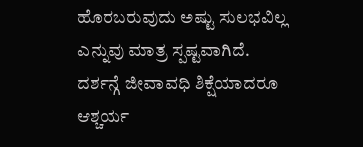ಹೊರಬರುವುದು ಅಷ್ಟು ಸುಲಭವಿಲ್ಲ ಎನ್ನುವು ಮಾತ್ರ ಸ್ಪಷ್ಟವಾಗಿದೆ. ದರ್ಶನ್ಗೆ ಜೀವಾವಧಿ ಶಿಕ್ಷೆಯಾದರೂ ಆಶ್ಚರ್ಯ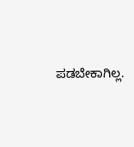ಪಡಬೇಕಾಗಿಲ್ಲ.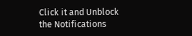Click it and Unblock the Notifications